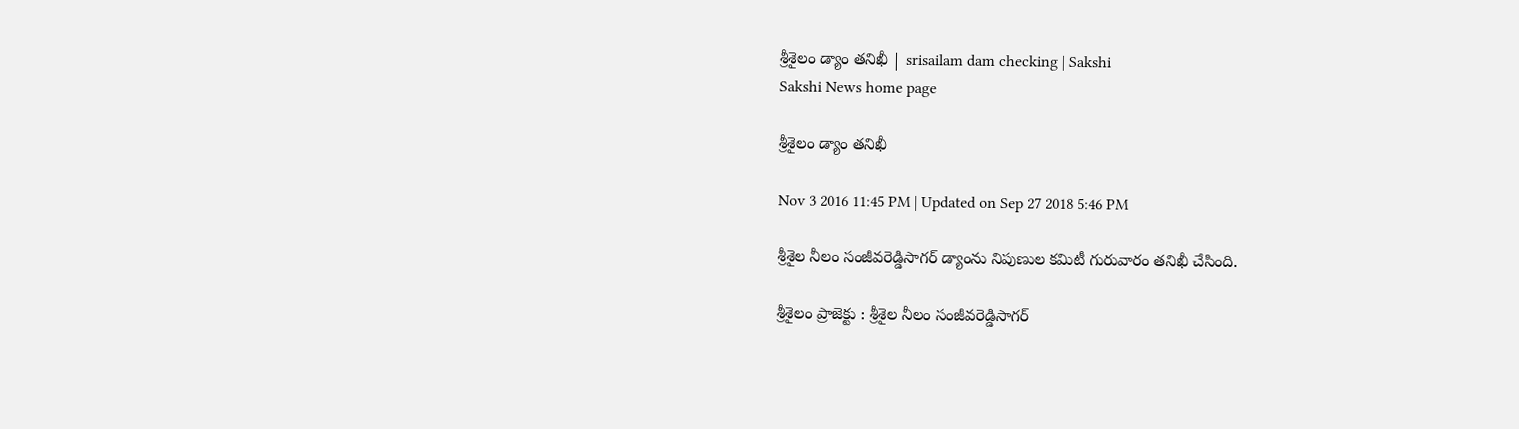శ్రీశైలం డ్యాం తనిఖీ | srisailam dam checking | Sakshi
Sakshi News home page

శ్రీశైలం డ్యాం తనిఖీ

Nov 3 2016 11:45 PM | Updated on Sep 27 2018 5:46 PM

శ్రీశైల నీలం సంజీవరెడ్డిసాగర్‌ డ్యాంను నిపుణుల కమిటీ గురువారం తనిఖీ చేసింది.

శ్రీశైలం ప్రాజెక్టు : శ్రీశైల నీలం సంజీవరెడ్డిసాగర్‌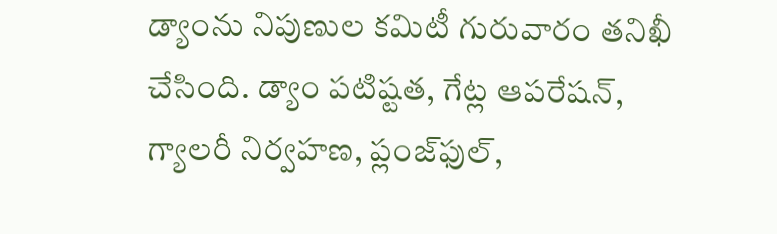డ్యాంను నిపుణుల కమిటీ గురువారం తనిఖీ చేసింది. డ్యాం పటిష్టత, గేట్ల ఆపరేషన్, గ్యాలరీ నిర్వహణ, ప్లంజ్‌ఫుల్,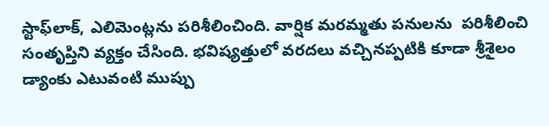స్టాఫ్‌లాక్, ఎలిమెంట్లను పరిశీలించింది. వార్షిక మరమ్మతు పనులను  పరిశీలించి సంతృప్తిని వ్యక్తం చేసింది. భవిష్యత్తులో వరదలు వచ్చినప్పటికి కూడా శ్రీశైలం డ్యాంకు ఎటువంటి ముప్పు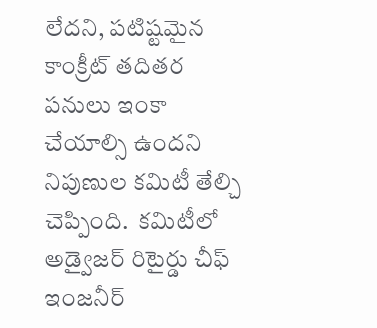లేదని, పటిష్టమైన కాంక్రీట్‌ తదితర పనులు ఇంకా చేయాల్సి ఉందని నిపుణుల కమిటీ తేల్చి చెప్పింది.  కమిటీలో అడ్వైజర్‌ రిటైర్డు చీఫ్‌ ఇంజనీర్‌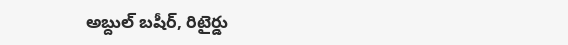అబ్దుల్‌ బషీర్, రిటైర్డు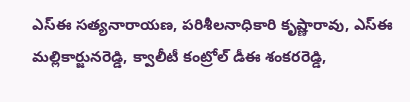ఎస్‌ఈ సత్యనారాయణ, పరిశీలనాధికారి కృష్ణారావు, ఎస్‌ఈ మల్లికార్జునరెడ్డి, క్వాలీటీ కంట్రోల్‌ డీఈ శంకరరెడ్డి,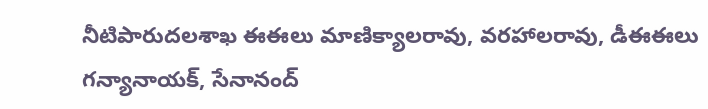నీటిపారుదలశాఖ ఈఈలు మాణిక్యాలరావు, వరహాలరావు, డీఈఈలు గన్యానాయక్, సేనానంద్‌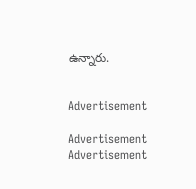ఉన్నారు.


Advertisement

Advertisement
Advertisement